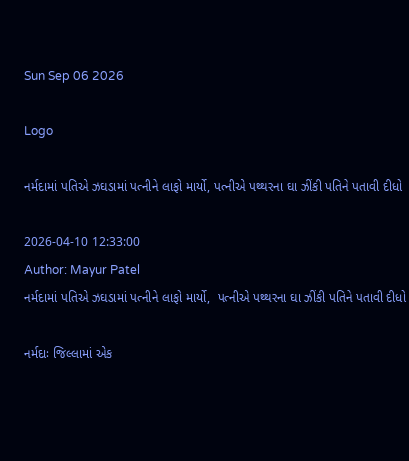Sun Sep 06 2026

Logo

નર્મદામાં પતિએ ઝઘડામાં પત્નીને લાફો માર્યો, પત્નીએ પથ્થરના ઘા ઝીંકી પતિને પતાવી દીધો

2026-04-10 12:33:00
Author: Mayur Patel
નર્મદામાં પતિએ ઝઘડામાં પત્નીને લાફો માર્યો,  પત્નીએ પથ્થરના ઘા ઝીંકી પતિને પતાવી દીધો

નર્મદાઃ જિલ્લામાં એક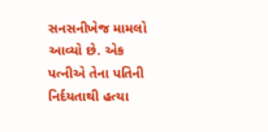સનસનીખેજ મામલો આવ્યો છે. એક પત્નીએ તેના પતિની નિર્દયતાથી હત્યા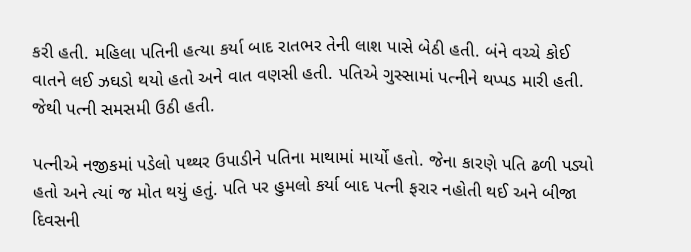કરી હતી. મહિલા પતિની હત્યા કર્યા બાદ રાતભર તેની લાશ પાસે બેઠી હતી. બંને વચ્ચે કોઈ વાતને લઈ ઝઘડો થયો હતો અને વાત વણસી હતી. પતિએ ગુસ્સામાં પત્નીને થપ્પડ મારી હતી. જેથી પત્ની સમસમી ઉઠી હતી.

પત્નીએ નજીકમાં પડેલો પથ્થર ઉપાડીને પતિના માથામાં માર્યો હતો. જેના કારણે પતિ ઢળી પડ્યો હતો અને ત્યાં જ મોત થયું હતું. પતિ પર હુમલો કર્યા બાદ પત્ની ફરાર નહોતી થઈ અને બીજા દિવસની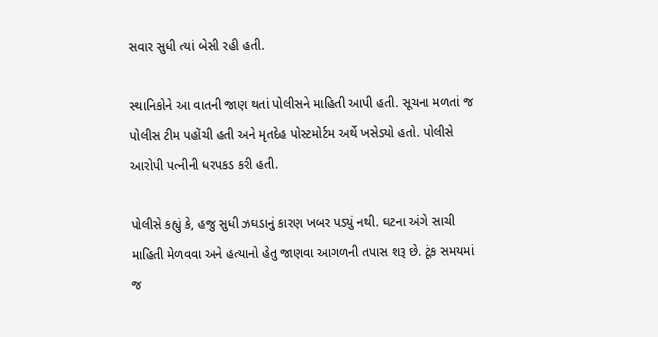સવાર સુધી ત્યાં બેસી રહી હતી.

સ્થાનિકોને આ વાતની જાણ થતાં પોલીસને માહિતી આપી હતી. સૂચના મળતાં જ પોલીસ ટીમ પહોંચી હતી અને મૃતદેહ પોસ્ટમોર્ટમ અર્થે ખસેડ્યો હતો. પોલીસે આરોપી પત્નીની ધરપકડ કરી હતી.

પોલીસે કહ્યું કે, હજુ સુધી ઝઘડાનું કારણ ખબર પડ્યું નથી. ઘટના અંગે સાચી માહિતી મેળવવા અને હત્યાનો હેતુ જાણવા આગળની તપાસ શરૂ છે. ટૂંક સમયમાં જ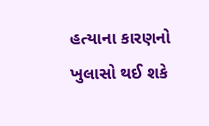હત્યાના કારણનો ખુલાસો થઈ શકે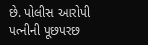છે. પોલીસ આરોપી પત્નીની પૂછપરછ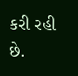કરી રહી છે.